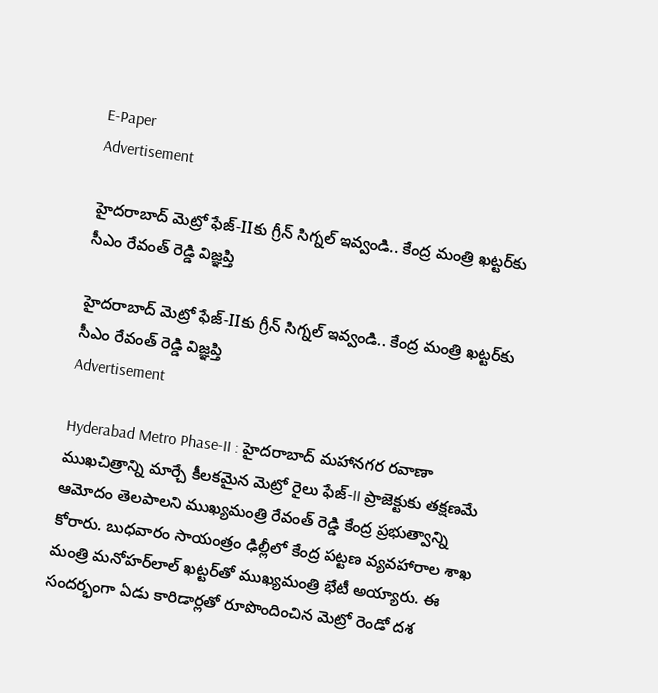E-Paper
Advertisement

హైదరాబాద్ మెట్రో ఫేజ్-IIకు గ్రీన్ సిగ్నల్ ఇవ్వండి.. కేంద్ర మంత్రి ఖట్టర్‌కు సీఎం రేవంత్ రెడ్డి విజ్ఞప్తి

హైదరాబాద్ మెట్రో ఫేజ్-IIకు గ్రీన్ సిగ్నల్ ఇవ్వండి.. కేంద్ర మంత్రి ఖట్టర్‌కు సీఎం రేవంత్ రెడ్డి విజ్ఞప్తి
Advertisement

Hyderabad Metro Phase-II : హైదరాబాద్ మహానగర రవాణా ముఖచిత్రాన్ని మార్చే కీలకమైన మెట్రో రైలు ఫేజ్-II ప్రాజెక్టుకు తక్షణమే ఆమోదం తెలపాలని ముఖ్యమంత్రి రేవంత్ రెడ్డి కేంద్ర ప్రభుత్వాన్ని కోరారు. బుధవారం సాయంత్రం ఢిల్లీలో కేంద్ర పట్టణ వ్యవహారాల శాఖ మంత్రి మనోహర్‌లాల్ ఖట్టర్‌తో ముఖ్యమంత్రి భేటీ అయ్యారు. ఈ సందర్భంగా ఏడు కారిడార్లతో రూపొందించిన మెట్రో రెండో దశ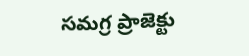సమగ్ర ప్రాజెక్టు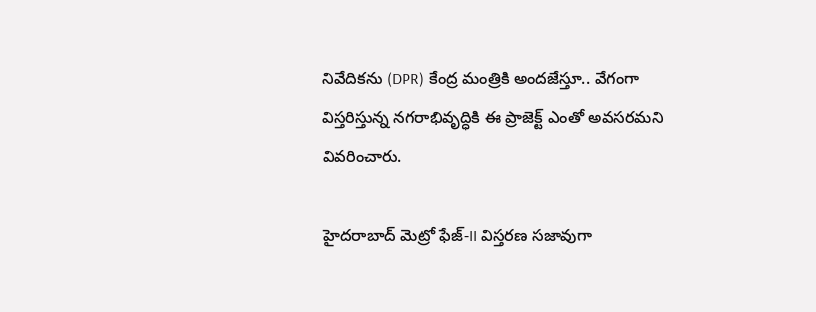నివేదికను (DPR) కేంద్ర మంత్రికి అందజేస్తూ.. వేగంగా విస్తరిస్తున్న నగరాభివృద్ధికి ఈ ప్రాజెక్ట్ ఎంతో అవసరమని వివరించారు.

హైదరాబాద్ మెట్రో ఫేజ్-II విస్తరణ సజావుగా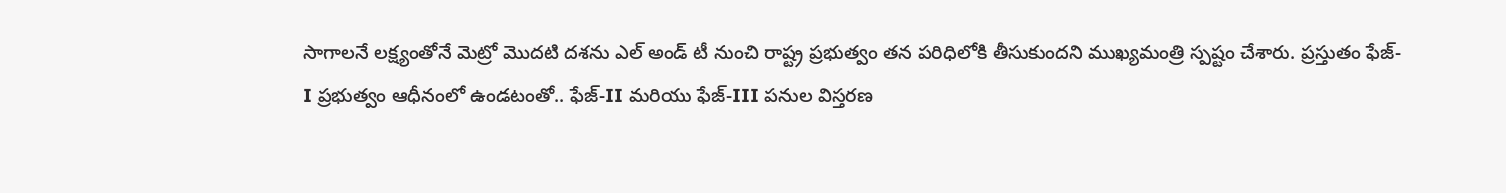సాగాలనే లక్ష్యంతోనే మెట్రో మొదటి దశను ఎల్ అండ్ టీ నుంచి రాష్ట్ర ప్రభుత్వం తన పరిధిలోకి తీసుకుందని ముఖ్యమంత్రి స్పష్టం చేశారు. ప్రస్తుతం ఫేజ్-I ప్రభుత్వం ఆధీనంలో ఉండటంతో.. ఫేజ్-II మరియు ఫేజ్-III పనుల విస్తరణ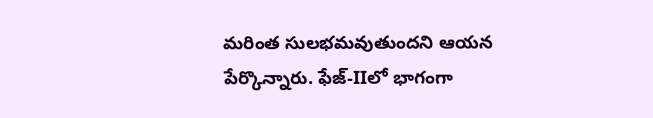మరింత సులభమవుతుందని ఆయన పేర్కొన్నారు. ఫేజ్-IIలో భాగంగా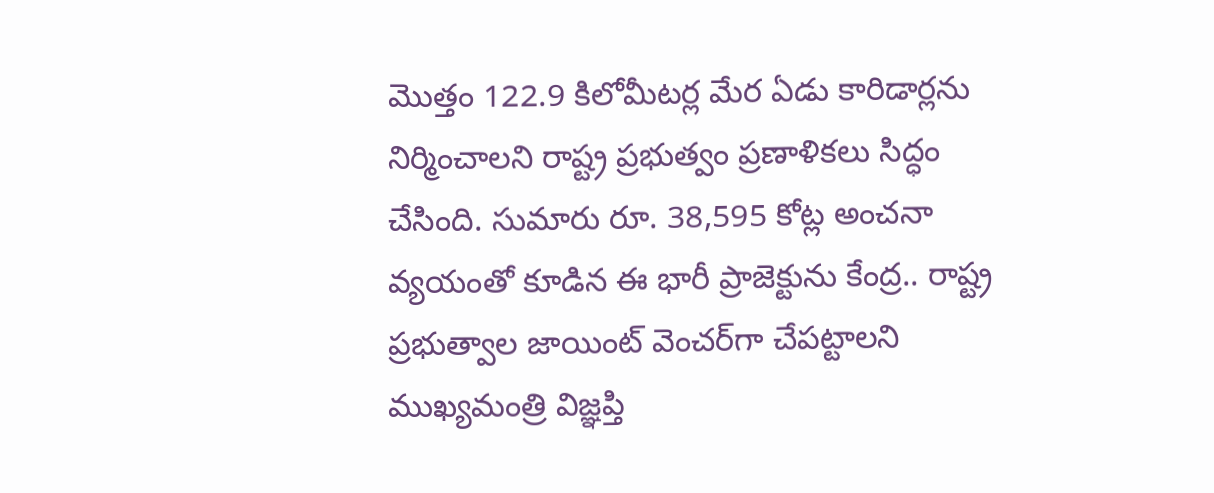మొత్తం 122.9 కిలోమీటర్ల మేర ఏడు కారిడార్లను నిర్మించాలని రాష్ట్ర ప్రభుత్వం ప్రణాళికలు సిద్ధం చేసింది. సుమారు రూ. 38,595 కోట్ల అంచనా వ్యయంతో కూడిన ఈ భారీ ప్రాజెక్టును కేంద్ర.. రాష్ట్ర ప్రభుత్వాల జాయింట్ వెంచర్‌గా చేపట్టాలని ముఖ్యమంత్రి విజ్ఞప్తి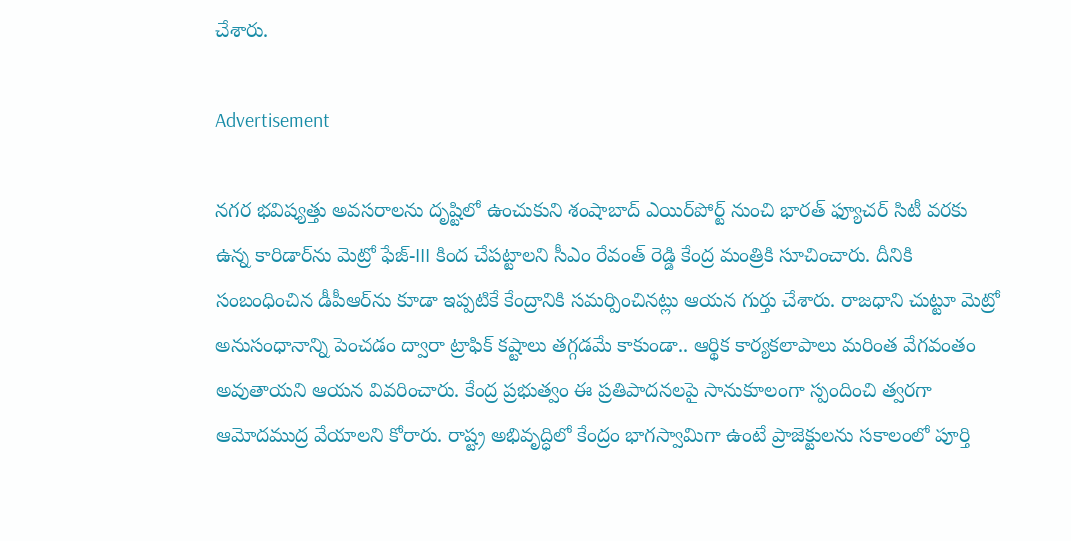చేశారు.

Advertisement

నగర భవిష్యత్తు అవసరాలను దృష్టిలో ఉంచుకుని శంషాబాద్ ఎయిర్‌పోర్ట్ నుంచి భారత్ ఫ్యూచర్ సిటీ వరకు ఉన్న కారిడార్‌ను మెట్రో ఫేజ్-III కింద చేపట్టాలని సీఎం రేవంత్ రెడ్డి కేంద్ర మంత్రికి సూచించారు. దీనికి సంబంధించిన డీపీఆర్‌ను కూడా ఇప్పటికే కేంద్రానికి సమర్పించినట్లు ఆయన గుర్తు చేశారు. రాజధాని చుట్టూ మెట్రో అనుసంధానాన్ని పెంచడం ద్వారా ట్రాఫిక్ కష్టాలు తగ్గడమే కాకుండా.. ఆర్థిక కార్యకలాపాలు మరింత వేగవంతం అవుతాయని ఆయన వివరించారు. కేంద్ర ప్రభుత్వం ఈ ప్రతిపాదనలపై సానుకూలంగా స్పందించి త్వరగా ఆమోదముద్ర వేయాలని కోరారు. రాష్ట్ర అభివృద్ధిలో కేంద్రం భాగస్వామిగా ఉంటే ప్రాజెక్టులను సకాలంలో పూర్తి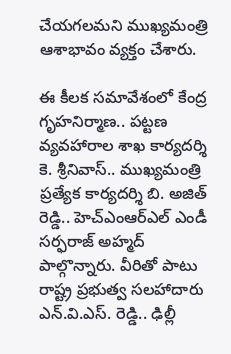చేయగలమని ముఖ్యమంత్రి ఆశాభావం వ్యక్తం చేశారు.

ఈ కీలక సమావేశంలో కేంద్ర గృహనిర్మాణ.. పట్టణ వ్యవహారాల శాఖ కార్యదర్శి కె. శ్రీనివాస్.. ముఖ్యమంత్రి ప్రత్యేక కార్యదర్శి బి. అజిత్ రెడ్డి.. హెచ్ఎంఆర్ఎల్ ఎండీ సర్ఫరాజ్ అహ్మద్ పాల్గొన్నారు. వీరితో పాటు రాష్ట్ర ప్రభుత్వ సలహాదారు ఎన్.వి.ఎస్. రెడ్డి.. ఢిల్లీ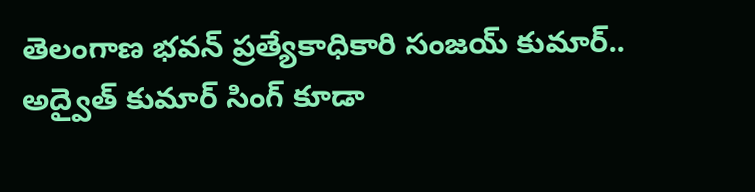తెలంగాణ భవన్ ప్రత్యేకాధికారి సంజయ్ కుమార్.. అద్వైత్ కుమార్ సింగ్ కూడా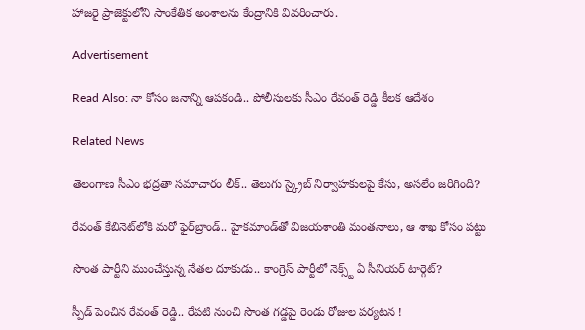హాజరై ప్రాజెక్టులోని సాంకేతిక అంశాలను కేంద్రానికి వివరించారు.

Advertisement

Read Also: నా కోసం జనాన్ని ఆపకండి.. పోలీసులకు సీఎం రేవంత్ రెడ్డి కీలక ఆదేశం

Related News

తెలంగాణ సీఎం భద్రతా సమాచారం లీక్.. తెలుగు స్క్రైబ్ నిర్వాహకులపై కేసు, అసలేం జరిగింది?

రేవంత్‌ కేబినెట్‌లోకి మరో ఫైర్‌బ్రాండ్.. హైకమాండ్‌తో విజయశాంతి మంతనాలు, ఆ శాఖ కోసం పట్టు

సొంత పార్టీని ముంచేస్తున్న నేతల దూకుడు.. కాంగ్రెస్‌ పార్టీలో నెక్స్ట్ ఏ సీనియర్ టార్గెట్?

స్పీడ్ పెంచిన రేవంత్ రెడ్డి.. రేపటి నుంచి సొంత గడ్డపై రెండు రోజుల పర్యటన !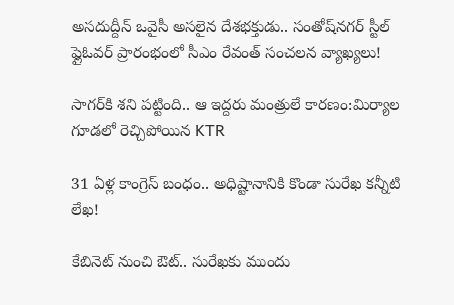అసదుద్దీన్ ఒవైసీ అసలైన దేశభక్తుడు.. సంతోష్‌నగర్ స్టీల్ ఫ్లైఓవర్ ప్రారంభంలో సీఎం రేవంత్ సంచలన వ్యాఖ్యలు!

సాగర్‌కి శని పట్టింది.. ఆ ఇద్దరు మంత్రులే కారణం:మిర్యాల గూడలో రెచ్చిపోయిన KTR

31 ఏళ్ల కాంగ్రెస్ బంధం.. అధిష్టానానికి కొండా సురేఖ కన్నీటి లేఖ!

కేబినెట్ నుంచి ఔట్.. సురేఖకు ముందు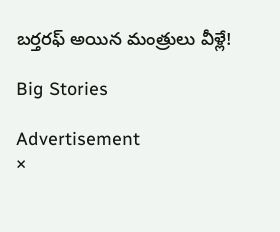బర్తరఫ్ అయిన మంత్రులు వీళ్లే!

Big Stories

Advertisement
×